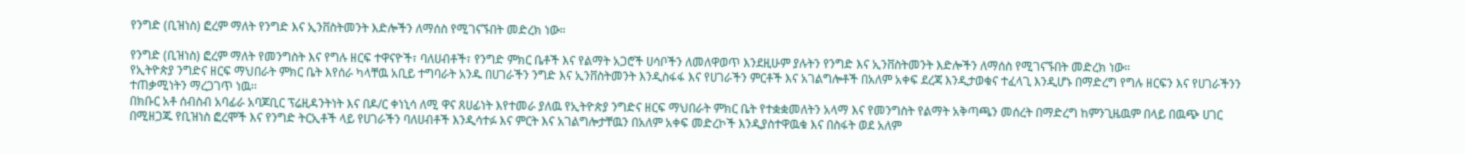የንግድ (ቢዝነስ) ፎረም ማለት የንግድ እና ኢንቨስትመንት እድሎችን ለማሰስ የሚገናኙበት መድረክ ነው።

የንግድ (ቢዝነስ) ፎረም ማለት የመንግስት እና የግሉ ዘርፍ ተዋናዮች፣ ባለሀብቶች፣ የንግድ ምክር ቤቶች እና የልማት አጋሮች ሀሳቦችን ለመለዋወጥ እንደዚሁም ያሉትን የንግድ እና ኢንቨስትመንት እድሎችን ለማሰስ የሚገናኙበት መድረክ ነው።
የኢትዮጵያ ንግድና ዘርፍ ማህበራት ምክር ቤት እየሰራ ካላቸዉ አቢይ ተግባራት አንዱ በሀገራችን ንግድ እና ኢንቨስትመንት እንዲስፋፋ እና የሀገራችን ምርቶች እና አገልግሎቶች በአለም አቀፍ ደረጃ እንዲታወቁና ተፈላጊ እንዲሆኑ በማድረግ የግሉ ዘርፍን እና የሀገራችንን ተጠቃሚነትን ማረጋገጥ ነዉ፡፡
በክቡር አቶ ሰብስብ አባፊራ አባጆቢር ፕሬዚዳንትነት እና በዶ/ር ቀነኒሳ ለሚ ዋና ጸሀፊነት እየተመራ ያለዉ የኢትዮጵያ ንግድና ዘርፍ ማህበራት ምክር ቤት የተቋቋመለትን አላማ እና የመንግስት የልማት አቅጣጫን መሰረት በማድረግ ከምንጊዜዉም በላይ በዉጭ ሀገር በሚዘጋጁ የቢዝነስ ፎረሞች እና የንግድ ትርኢቶች ላይ የሀገራችን ባለሀብቶች እንዲሳተፉ እና ምርት እና አገልግሎታቸዉን በአለም አቀፍ መድረኮች እንዲያስተዋዉቁ እና በስፋት ወደ አለም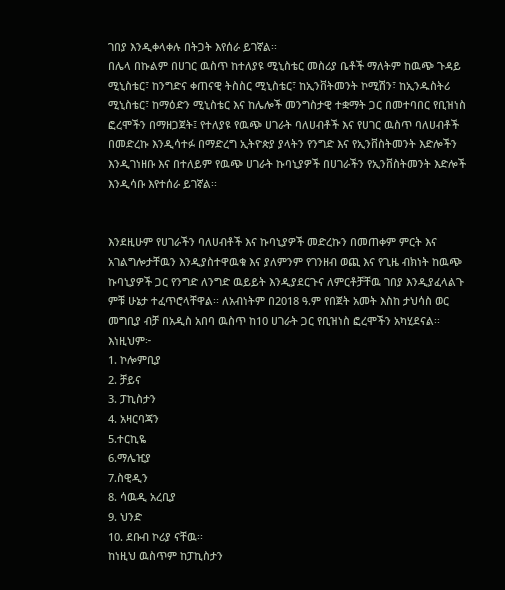ገበያ እንዲቀላቀሉ በትጋት እየሰራ ይገኛል፡፡
በሌላ በኩልም በሀገር ዉስጥ ከተለያዩ ሚኒስቴር መስሪያ ቤቶች ማለትም ከዉጭ ጉዳይ ሚኒስቴር፣ ከንግድና ቀጠናዊ ትስስር ሚኒስቴር፣ ከኢንቨትመንት ኮሚሽን፣ ከኢንዱስትሪ ሚኒስቴር፣ ከማዕድን ሚኒስቴር እና ከሌሎች መንግስታዊ ተቋማት ጋር በመተባበር የቢዝነስ ፎረሞችን በማዘጋጀት፤ የተለያዩ የዉጭ ሀገራት ባለሀብቶች እና የሀገር ዉስጥ ባለሀብቶች በመድረኩ እንዲሳተፉ በማድረግ ኢትዮጵያ ያላትን የንግድ እና የኢንቨስትመንት እድሎችን እንዲገነዘቡ እና በተለይም የዉጭ ሀገራት ኩባኒያዎች በሀገራችን የኢንቨስትመንት እድሎች እንዲሳቡ እየተሰራ ይገኛል፡፡


እንደዚሁም የሀገራችን ባለሀብቶች እና ኩባኒያዎች መድረኩን በመጠቀም ምርት እና አገልግሎታቸዉን እንዲያስተዋዉቁ እና ያለምንም የገንዘብ ወጪ እና የጊዜ ብክነት ከዉጭ ኩባኒያዎች ጋር የንግድ ለንግድ ዉይይት እንዲያደርጉና ለምርቶቻቸዉ ገበያ እንዲያፈላልጉ ምቹ ሁኔታ ተፈጥሮላቸዋል፡፡ ለአብነትም በ2018 ዓ.ም የበጀት አመት እስከ ታህሳስ ወር መግቢያ ብቻ በአዲስ አበባ ዉስጥ ከ10 ሀገራት ጋር የቢዝነስ ፎረሞችን አካሂደናል፡፡ እነዚህም፦
1. ኮሎምቢያ
2. ቻይና
3. ፓኪስታን
4. አዛርባጃን
5.ተርኪዬ
6.ማሌዢያ
7.ስዊዲን
8. ሳዉዲ አረቢያ
9. ህንድ
10. ደቡብ ኮሪያ ናቸዉ፡፡
ከነዚህ ዉስጥም ከፓኪስታን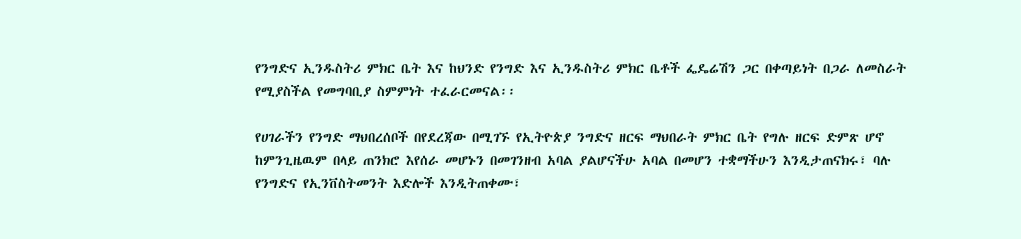የንግድና ኢንዱስትሪ ምክር ቤት እና ከህንድ የንግድ እና ኢንዱስትሪ ምክር ቤቶች ፌዴሬሽን ጋር በቀጣይነት በጋራ ለመስራት የሚያስችል የመግባቢያ ስምምነት ተፈራርመናል፡፡

የሀገራችን የንግድ ማህበረሰቦች በየደረጃው በሚገኙ የኢትዮጵያ ንግድና ዘርፍ ማህበራት ምክር ቤት የግሉ ዘርፍ ድምጽ ሆኖ ከምንጊዜዉም በላይ ጠንክሮ እየሰራ መሆኑን በመገንዘብ አባል ያልሆናችሁ አባል በመሆን ተቋማችሁን እንዲታጠናክሩ፣ ባሉ የንግድና የኢንቨስትመንት እድሎች እንዲትጠቀሙ፣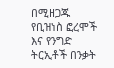በሚዘጋጁ የቢዝነስ ፎረሞች እና የንግድ ትርኢቶች በንቃት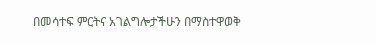በመሳተፍ ምርትና አገልግሎታችሁን በማስተዋወቅ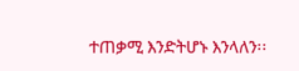ተጠቃሚ እንድትሆኑ እንላለን፡፡